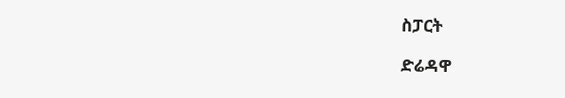ስፓርት

ድሬዳዋ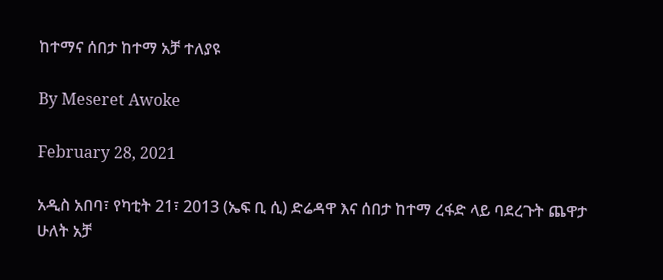ከተማና ሰበታ ከተማ አቻ ተለያዩ

By Meseret Awoke

February 28, 2021

አዲስ አበባ፣ የካቲት 21፣ 2013 (ኤፍ ቢ ሲ) ድሬዳዋ እና ሰበታ ከተማ ረፋድ ላይ ባደረጉት ጨዋታ ሁለት አቻ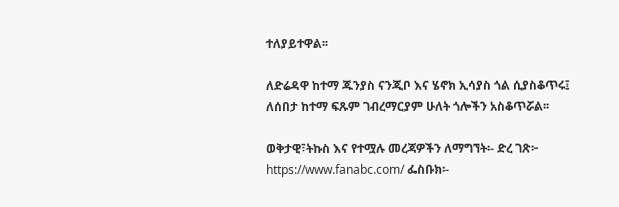ተለያይተዋል፡፡

ለድሬዳዋ ከተማ ጁንያስ ናንጂቦ እና ሄኖክ ኢሳያስ ጎል ሲያስቆጥሩ፤ ለሰበታ ከተማ ፍጹም ገብረማርያም ሁለት ጎሎችን አስቆጥሯል፡፡

ወቅታዊ፣ትኩስ እና የተሟሉ መረጃዎችን ለማግኘት፡- ድረ ገጽ፦ https://www.fanabc.com/ ፌስቡክ፡-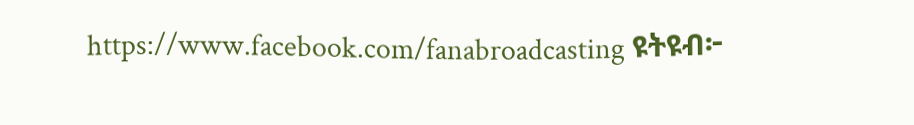https://www.facebook.com/fanabroadcasting ዩትዩብ፦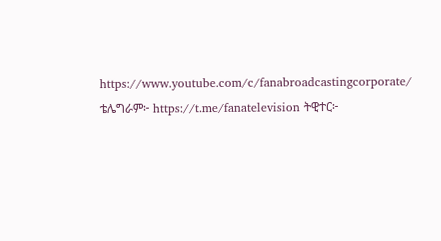https://www.youtube.com/c/fanabroadcastingcorporate/ ቴሌግራም፦ https://t.me/fanatelevision ትዊተር፦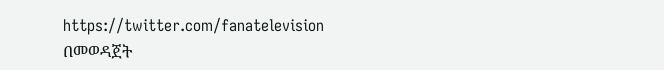https://twitter.com/fanatelevision በመወዳጀት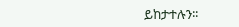ይከታተሉን፡፡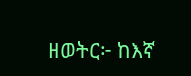ዘወትር፦ ከእኛ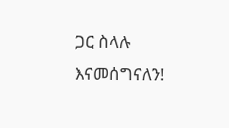ጋር ስላሉ እናመሰግናለን!